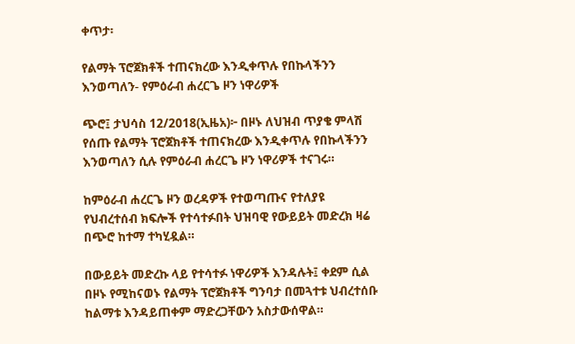ቀጥታ፡

የልማት ፕሮጀክቶች ተጠናክረው እንዲቀጥሉ የበኩላችንን እንወጣለን- የምዕራብ ሐረርጌ ዞን ነዋሪዎች

ጭሮ፤ ታህሳስ 12/2018(ኢዜአ)፦ በዞኑ ለህዝብ ጥያቄ ምላሽ የሰጡ የልማት ፕሮጀክቶች ተጠናክረው እንዲቀጥሉ የበኩላችንን እንወጣለን ሲሉ የምዕራብ ሐረርጌ ዞን ነዋሪዎች ተናገሩ።

ከምዕራብ ሐረርጌ ዞን ወረዳዎች የተወጣጡና የተለያዩ የህብረተሰብ ክፍሎች የተሳተፉበት ህዝባዊ የውይይት መድረክ ዛሬ በጭሮ ከተማ ተካሂዷል።

በውይይት መድረኩ ላይ የተሳተፉ ነዋሪዎች እንዳሉት፤ ቀደም ሲል በዞኑ የሚከናወኑ የልማት ፕሮጀክቶች ግንባታ በመጓተቱ ህብረተሰቡ ከልማቱ እንዳይጠቀም ማድረጋቸውን አስታውሰዋል።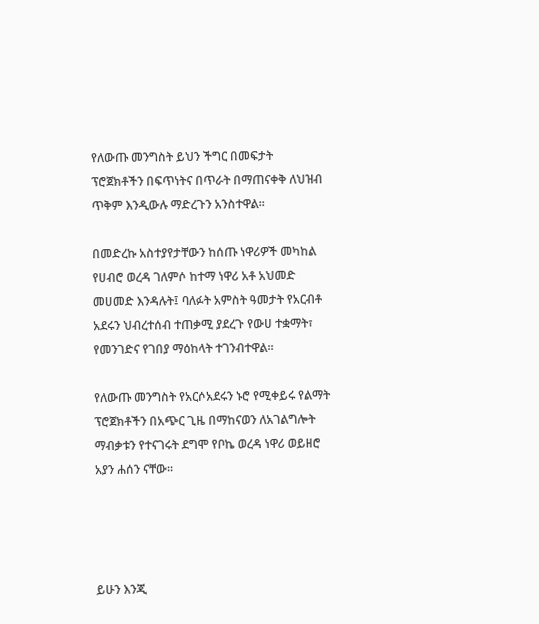የለውጡ መንግስት ይህን ችግር በመፍታት ፕሮጀክቶችን በፍጥነትና በጥራት በማጠናቀቅ ለህዝብ ጥቅም እንዲውሉ ማድረጉን አንስተዋል።

በመድረኩ አስተያየታቸውን ከሰጡ ነዋሪዎች መካከል የሀብሮ ወረዳ ገለምሶ ከተማ ነዋሪ አቶ አህመድ መሀመድ እንዳሉት፤ ባለፉት አምስት ዓመታት የአርብቶ አደሩን ህብረተሰብ ተጠቃሚ ያደረጉ የውሀ ተቋማት፣ የመንገድና የገበያ ማዕከላት ተገንብተዋል።

የለውጡ መንግስት የአርሶአደሩን ኑሮ የሚቀይሩ የልማት ፕሮጀክቶችን በአጭር ጊዜ በማከናወን ለአገልግሎት ማብቃቱን የተናገሩት ደግሞ የቦኬ ወረዳ ነዋሪ ወይዘሮ አያን ሐሰን ናቸው።




ይሁን እንጂ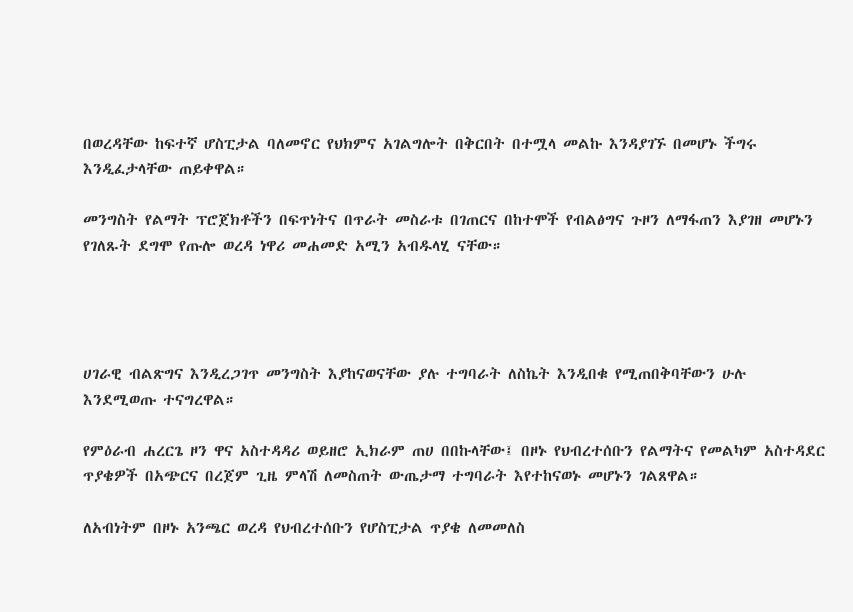በወረዳቸው ከፍተኛ ሆስፒታል ባለመኖር የህክምና አገልግሎት በቅርበት በተሟላ መልኩ እንዳያገኙ በመሆኑ ችግሩ እንዲፈታላቸው ጠይቀዋል።

መንግስት የልማት ፕሮጀክቶችን በፍጥነትና በጥራት መስራቱ በገጠርና በከተሞች የብልፅግና ጉዞን ለማፋጠን እያገዘ መሆኑን የገለጹት ደግሞ የጡሎ ወረዳ ነዋሪ መሐመድ አሚን አብዱላሂ ናቸው።




ሀገራዊ ብልጽግና እንዲረጋገጥ መንግስት እያከናወናቸው ያሉ ተግባራት ለስኬት እንዲበቁ የሚጠበቅባቸውን ሁሉ እንደሚወጡ ተናግረዋል።

የምዕራብ ሐረርጌ ዞን ዋና አስተዳዳሪ ወይዘሮ ኢክራም ጠሀ በበኩላቸው፤ በዞኑ የህብረተሰቡን የልማትና የመልካም አስተዳደር ጥያቄዎች በአጭርና በረጀም ጊዜ ምላሽ ለመስጠት ውጤታማ ተግባራት እየተከናወኑ መሆኑን ገልጸዋል።

ለአብነትም በዞኑ አንጫር ወረዳ የህብረተሰቡን የሆስፒታል ጥያቄ ለመመለስ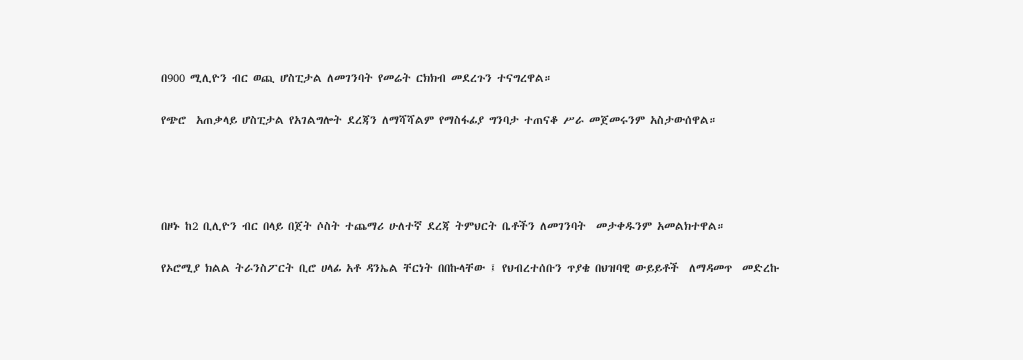በ900 ሚሊዮን ብር ወጪ ሆስፒታል ለመገንባት የመሬት ርክክብ መደረጉን ተናግረዋል።

የጭሮ  አጠቃላይ ሆስፒታል የአገልግሎት ደረጃን ለማሻሻልም የማስፋፊያ ግንባታ ተጠናቆ ሥራ መጀመሩንም አስታውሰዋል።




በዞኑ ከ2 ቢሊዮን ብር በላይ በጀት ሶስት ተጨማሪ ሁለተኛ ደረጃ ትምህርት ቤቶችን ለመገንባት  መታቀዱንም አመልክተዋል።

የኦሮሚያ ክልል ትራንስፖርት ቢሮ ሀላፊ አቶ ዳንኤል ቸርነት በበኩላቸው ፤ የህብረተሰቡን ጥያቄ በህዝባዊ ውይይቶች  ለማዳመጥ  መድረኩ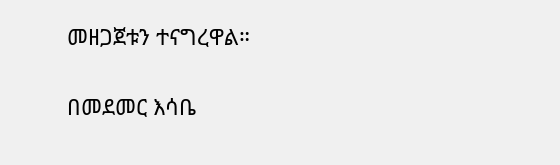መዘጋጀቱን ተናግረዋል።

በመደመር እሳቤ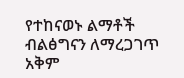የተከናወኑ ልማቶች ብልፅግናን ለማረጋገጥ  አቅም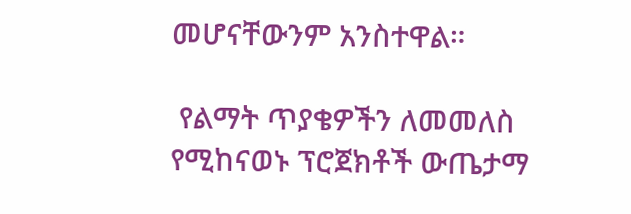መሆናቸውንም አንስተዋል።

 የልማት ጥያቄዎችን ለመመለስ የሚከናወኑ ፕሮጀክቶች ውጤታማ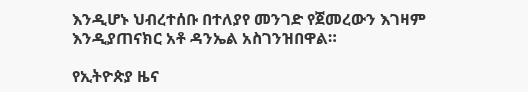እንዲሆኑ ህብረተሰቡ በተለያየ መንገድ የጀመረውን እገዛም እንዲያጠናክር አቶ ዳንኤል አስገንዝበዋል።

የኢትዮጵያ ዜና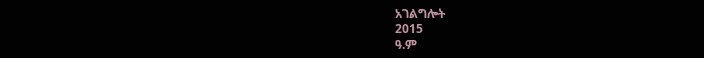አገልግሎት
2015
ዓ.ም